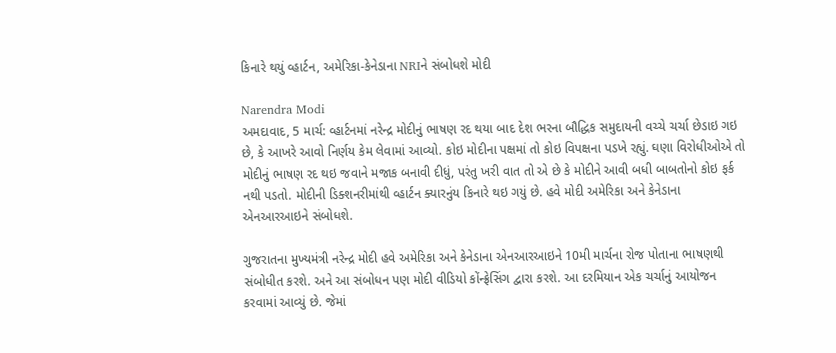કિનારે થયું વ્હાર્ટન, અમેરિકા-કેનેડાના NRIને સંબોધશે મોદી

Narendra Modi
અમદાવાદ, 5 માર્ચ: વ્હાર્ટનમાં નરેન્દ્ર મોદીનું ભાષણ રદ થયા બાદ દેશ ભરના બૌદ્ધિક સમુદાયની વચ્ચે ચર્ચા છેડાઇ ગઇ છે, કે આખરે આવો નિર્ણય કેમ લેવામાં આવ્યો. કોઇ મોદીના પક્ષમાં તો કોઇ વિપક્ષના પડખે રહ્યું. ઘણા વિરોધીઓએ તો મોદીનું ભાષણ રદ થઇ જવાને મજાક બનાવી દીધું, પરંતુ ખરી વાત તો એ છે કે મોદીને આવી બધી બાબતોનો કોઇ ફર્ક નથી પડતો. મોદીની ડિક્શનરીમાંથી વ્હાર્ટન ક્યારનુંય કિનારે થઇ ગયું છે. હવે મોદી અમેરિકા અને કેનેડાના એનઆરઆઇને સંબોધશે.

ગુજરાતના મુખ્યમંત્રી નરેન્દ્ર મોદી હવે અમેરિકા અને કેનેડાના એનઆરઆઇને 10મી માર્ચના રોજ પોતાના ભાષણથી સંબોધીત કરશે. અને આ સંબોધન પણ મોદી વીડિયો કોંન્ફ્રેસિંગ દ્વારા કરશે. આ દરમિયાન એક ચર્ચાનું આયોજન કરવામાં આવ્યું છે. જેમાં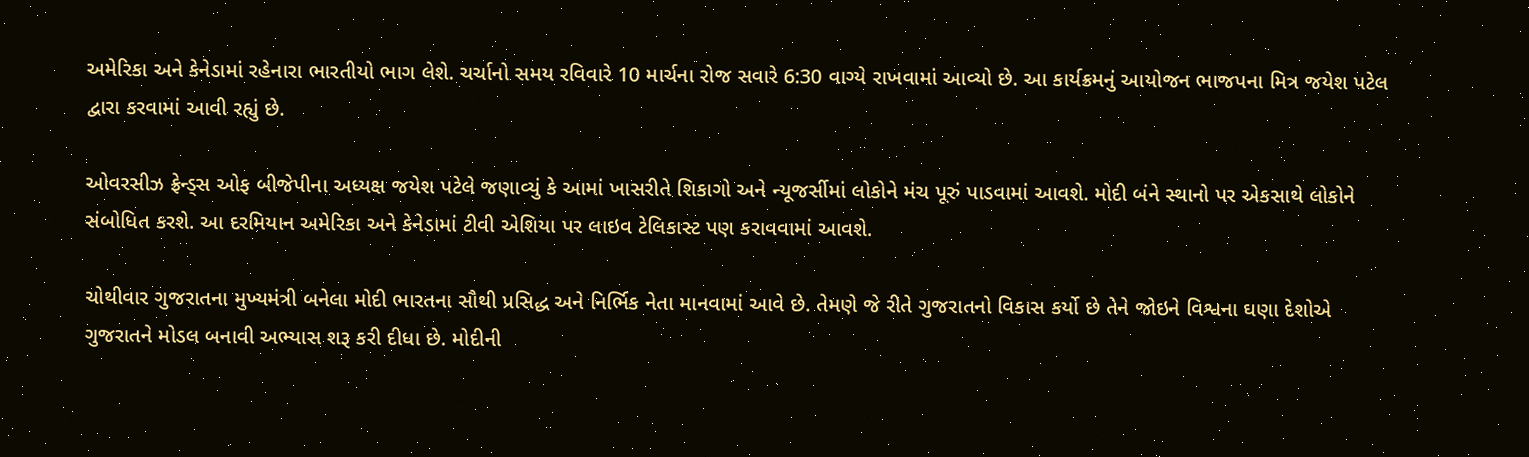અમેરિકા અને કેનેડામાં રહેનારા ભારતીયો ભાગ લેશે. ચર્ચાનો સમય રવિવારે 10 માર્ચના રોજ સવારે 6:30 વાગ્યે રાખવામાં આવ્યો છે. આ કાર્યક્રમનું આયોજન ભાજપના મિત્ર જયેશ પટેલ દ્વારા કરવામાં આવી રહ્યું છે.

ઓવરસીઝ ફ્રેન્ડ્સ ઓફ બીજેપીના અધ્યક્ષ જયેશ પટેલે જણાવ્યું કે આમાં ખાસરીતે શિકાગો અને ન્યૂજર્સીમાં લોકોને મંચ પૂરું પાડવામાં આવશે. મોદી બંને સ્થાનો પર એકસાથે લોકોને સંબોધિત કરશે. આ દરમિયાન અમેરિકા અને કેનેડામાં ટીવી એશિયા પર લાઇવ ટેલિકાસ્ટ પણ કરાવવામાં આવશે.

ચોથીવાર ગુજરાતના મુખ્યમંત્રી બનેલા મોદી ભારતના સૌથી પ્રસિદ્ધ અને નિર્ભિક નેતા માનવામાં આવે છે. તેમણે જે રીતે ગુજરાતનો વિકાસ કર્યો છે તેને જોઇને વિશ્વના ઘણા દેશોએ ગુજરાતને મોડલ બનાવી અભ્યાસ શરૂ કરી દીધા છે. મોદીની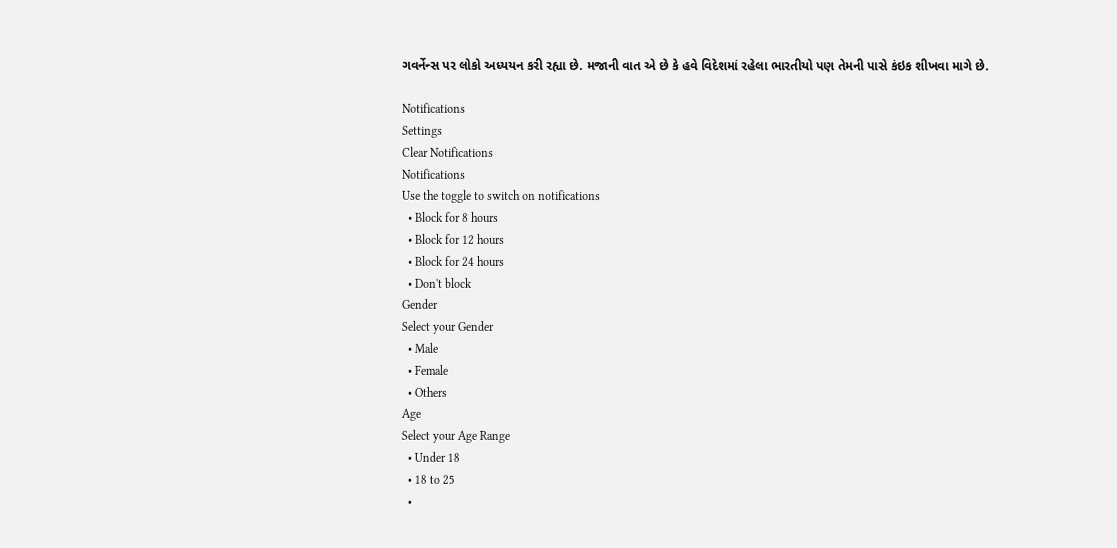ગવર્નેન્સ પર લોકો અધ્યયન કરી રહ્યા છે. મજાની વાત એ છે કે હવે વિદેશમાં રહેલા ભારતીયો પણ તેમની પાસે કંઇક શીખવા માગે છે.

Notifications
Settings
Clear Notifications
Notifications
Use the toggle to switch on notifications
  • Block for 8 hours
  • Block for 12 hours
  • Block for 24 hours
  • Don't block
Gender
Select your Gender
  • Male
  • Female
  • Others
Age
Select your Age Range
  • Under 18
  • 18 to 25
  •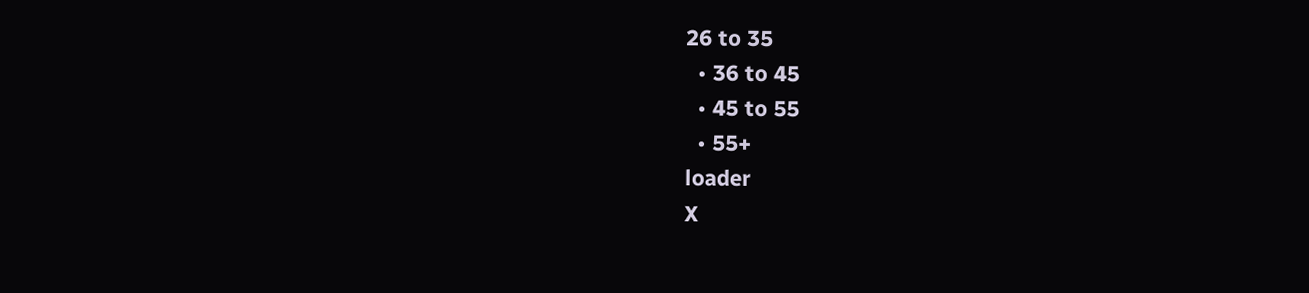26 to 35
  • 36 to 45
  • 45 to 55
  • 55+
loader
X